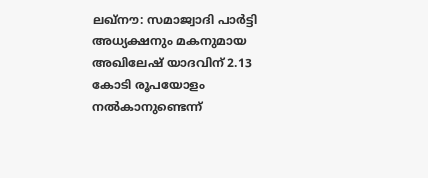ലഖ്നൗ: സമാജ്വാദി പാർട്ടി അധ്യക്ഷനും മകനുമായ അഖിലേഷ് യാദവിന് 2.13 കോടി രൂപയോളം നൽകാനുണ്ടെന്ന്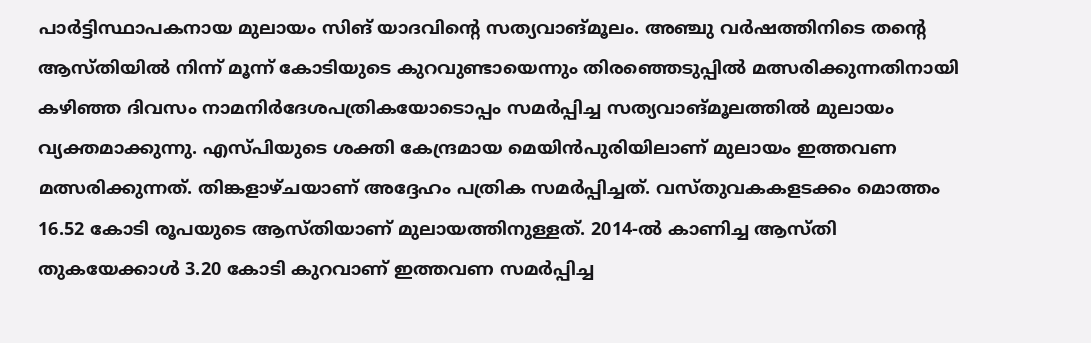പാർട്ടിസ്ഥാപകനായ മുലായം സിങ് യാദവിന്റെ സത്യവാങ്മൂലം. അഞ്ചു വർഷത്തിനിടെ തന്റെ ആസ്തിയിൽ നിന്ന് മൂന്ന് കോടിയുടെ കുറവുണ്ടായെന്നും തിരഞ്ഞെടുപ്പിൽ മത്സരിക്കുന്നതിനായി കഴിഞ്ഞ ദിവസം നാമനിർദേശപത്രികയോടൊപ്പം സമർപ്പിച്ച സത്യവാങ്മൂലത്തിൽ മുലായം വ്യക്തമാക്കുന്നു. എസ്പിയുടെ ശക്തി കേന്ദ്രമായ മെയിൻപുരിയിലാണ് മുലായം ഇത്തവണ മത്സരിക്കുന്നത്. തിങ്കളാഴ്ചയാണ് അദ്ദേഹം പത്രിക സമർപ്പിച്ചത്. വസ്തുവകകളടക്കം മൊത്തം 16.52 കോടി രൂപയുടെ ആസ്തിയാണ് മുലായത്തിനുള്ളത്. 2014-ൽ കാണിച്ച ആസ്തി തുകയേക്കാൾ 3.20 കോടി കുറവാണ് ഇത്തവണ സമർപ്പിച്ച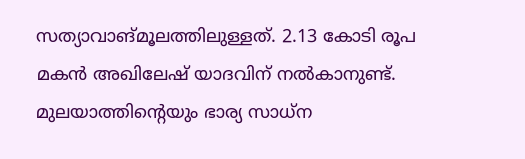സത്യാവാങ്മൂലത്തിലുള്ളത്. 2.13 കോടി രൂപ മകൻ അഖിലേഷ് യാദവിന് നൽകാനുണ്ട്. മുലയാത്തിന്റെയും ഭാര്യ സാധ്ന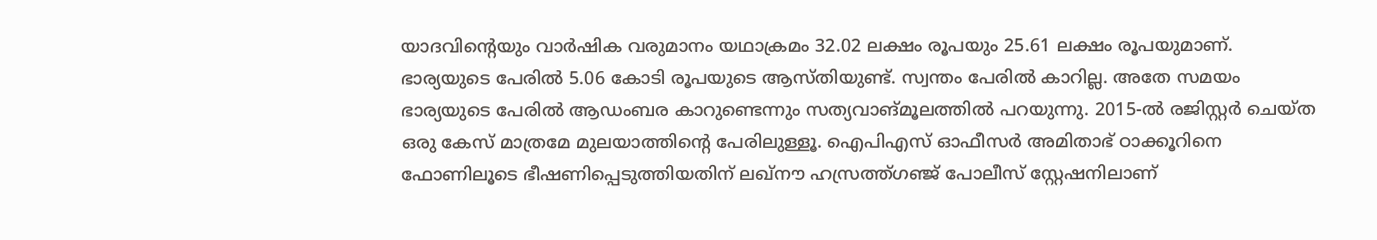യാദവിന്റെയും വാർഷിക വരുമാനം യഥാക്രമം 32.02 ലക്ഷം രൂപയും 25.61 ലക്ഷം രൂപയുമാണ്. ഭാര്യയുടെ പേരിൽ 5.06 കോടി രൂപയുടെ ആസ്തിയുണ്ട്. സ്വന്തം പേരിൽ കാറില്ല. അതേ സമയം ഭാര്യയുടെ പേരിൽ ആഡംബര കാറുണ്ടെന്നും സത്യവാങ്മൂലത്തിൽ പറയുന്നു. 2015-ൽ രജിസ്റ്റർ ചെയ്ത ഒരു കേസ് മാത്രമേ മുലയാത്തിന്റെ പേരിലുള്ളൂ. ഐപിഎസ് ഓഫീസർ അമിതാഭ് ഠാക്കൂറിനെ ഫോണിലൂടെ ഭീഷണിപ്പെടുത്തിയതിന് ലഖ്നൗ ഹസ്രത്ത്ഗഞ്ജ് പോലീസ് സ്റ്റേഷനിലാണ്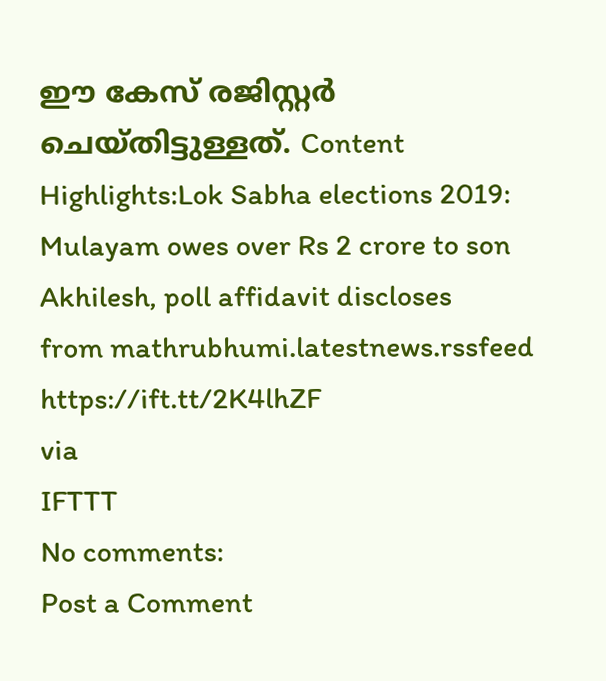ഈ കേസ് രജിസ്റ്റർ ചെയ്തിട്ടുള്ളത്. Content Highlights:Lok Sabha elections 2019: Mulayam owes over Rs 2 crore to son Akhilesh, poll affidavit discloses
from mathrubhumi.latestnews.rssfeed https://ift.tt/2K4lhZF
via
IFTTT
No comments:
Post a Comment